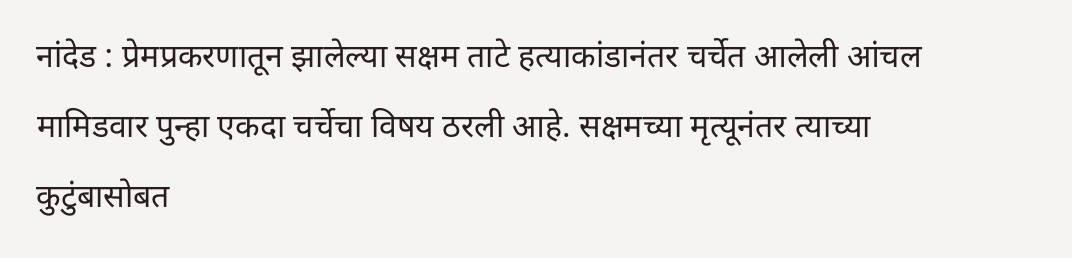नांदेड : प्रेमप्रकरणातून झालेल्या सक्षम ताटे हत्याकांडानंतर चर्चेत आलेली आंचल मामिडवार पुन्हा एकदा चर्चेचा विषय ठरली आहे. सक्षमच्या मृत्यूनंतर त्याच्या कुटुंबासोबत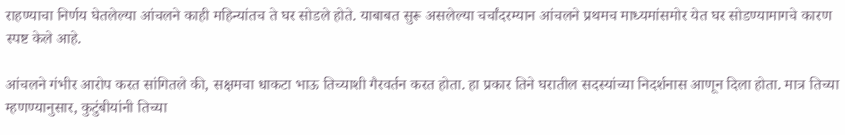राहण्याचा निर्णय घेतलेल्या आंचलने काही महिन्यांतच ते घर सोडले होते. याबाबत सुरू असलेल्या चर्चांदरम्यान आंचलने प्रथमच माध्यमांसमोर येत घर सोडण्यामागचे कारण स्पष्ट केले आहे.

आंचलने गंभीर आरोप करत सांगितले की, सक्षमचा धाकटा भाऊ तिच्याशी गैरवर्तन करत होता. हा प्रकार तिने घरातील सदस्यांच्या निदर्शनास आणून दिला होता. मात्र तिच्या म्हणण्यानुसार, कुटुंबीयांनी तिच्या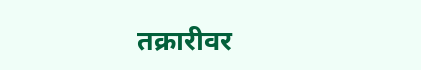तक्रारीवर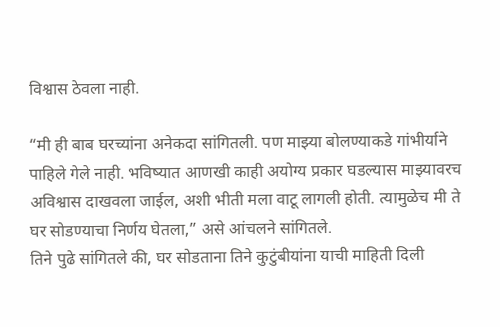विश्वास ठेवला नाही.

“मी ही बाब घरच्यांना अनेकदा सांगितली. पण माझ्या बोलण्याकडे गांभीर्याने पाहिले गेले नाही. भविष्यात आणखी काही अयोग्य प्रकार घडल्यास माझ्यावरच अविश्वास दाखवला जाईल, अशी भीती मला वाटू लागली होती. त्यामुळेच मी ते घर सोडण्याचा निर्णय घेतला,” असे आंचलने सांगितले.
तिने पुढे सांगितले की, घर सोडताना तिने कुटुंबीयांना याची माहिती दिली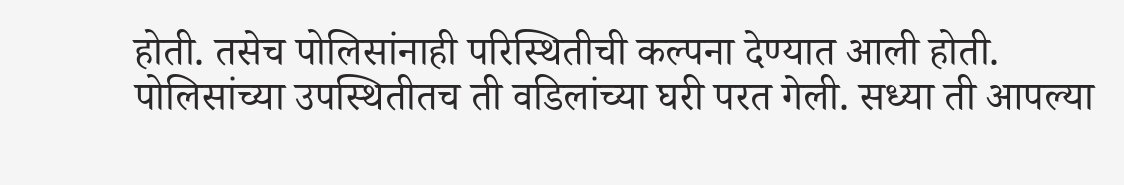होती. तसेच पोलिसांनाही परिस्थितीची कल्पना देण्यात आली होती. पोलिसांच्या उपस्थितीतच ती वडिलांच्या घरी परत गेली. सध्या ती आपल्या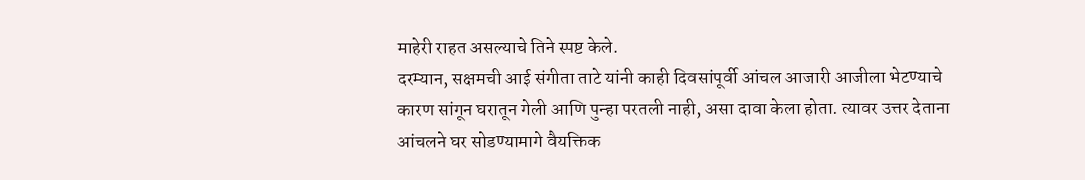माहेरी राहत असल्याचे तिने स्पष्ट केले.
दरम्यान, सक्षमची आई संगीता ताटे यांनी काही दिवसांपूर्वी आंचल आजारी आजीला भेटण्याचे कारण सांगून घरातून गेली आणि पुन्हा परतली नाही, असा दावा केला होता. त्यावर उत्तर देताना आंचलने घर सोडण्यामागे वैयक्तिक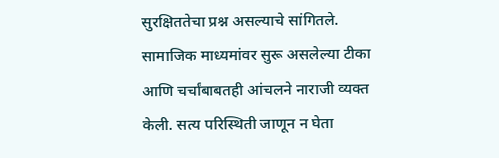सुरक्षिततेचा प्रश्न असल्याचे सांगितले.
सामाजिक माध्यमांवर सुरू असलेल्या टीका आणि चर्चांबाबतही आंचलने नाराजी व्यक्त केली. सत्य परिस्थिती जाणून न घेता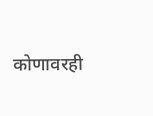कोणावरही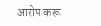आरोप करू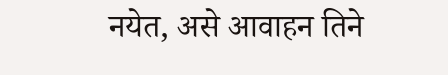नयेत, असे आवाहन तिने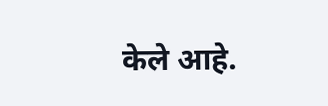केले आहे.